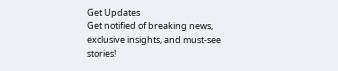Get Updates
Get notified of breaking news, exclusive insights, and must-see stories!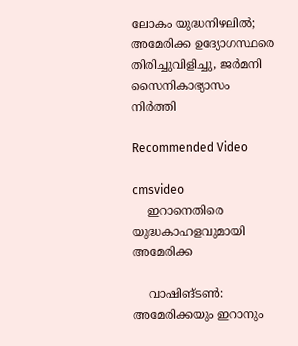ലോകം യുദ്ധനിഴലില്‍; അമേരിക്ക ഉദ്യോഗസ്ഥരെ തിരിച്ചുവിളിച്ചു, ജര്‍മനി സൈനികാഭ്യാസം നിര്‍ത്തി

Recommended Video

cmsvideo
    ഇറാനെതിരെ യുദ്ധകാഹളവുമായി അമേരിക്ക

    വാഷിങ്ടണ്‍: അമേരിക്കയും ഇറാനും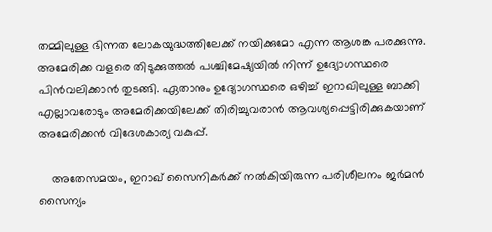തമ്മിലുള്ള ഭിന്നത ലോകയുദ്ധത്തിലേക്ക് നയിക്കുമോ എന്ന ആശങ്ക പരക്കുന്നു. അമേരിക്ക വളരെ തിടുക്കുത്തല്‍ പശ്ചിമേഷ്യയില്‍ നിന്ന് ഉദ്യോഗസ്ഥരെ പിന്‍വലിക്കാന്‍ തുടങ്ങി. ഏതാനും ഉദ്യോഗസ്ഥരെ ഒഴിച്ച് ഇറാഖിലുള്ള ബാക്കി എല്ലാവരോടും അമേരിക്കയിലേക്ക് തിരിച്ചുവരാന്‍ ആവശ്യപ്പെട്ടിരിക്കുകയാണ് അമേരിക്കന്‍ വിദേശകാര്യ വകുപ്പ്.

    അതേസമയം, ഇറാഖ് സൈനികര്‍ക്ക് നല്‍കിയിരുന്ന പരിശീലനം ജര്‍മന്‍ സൈന്യം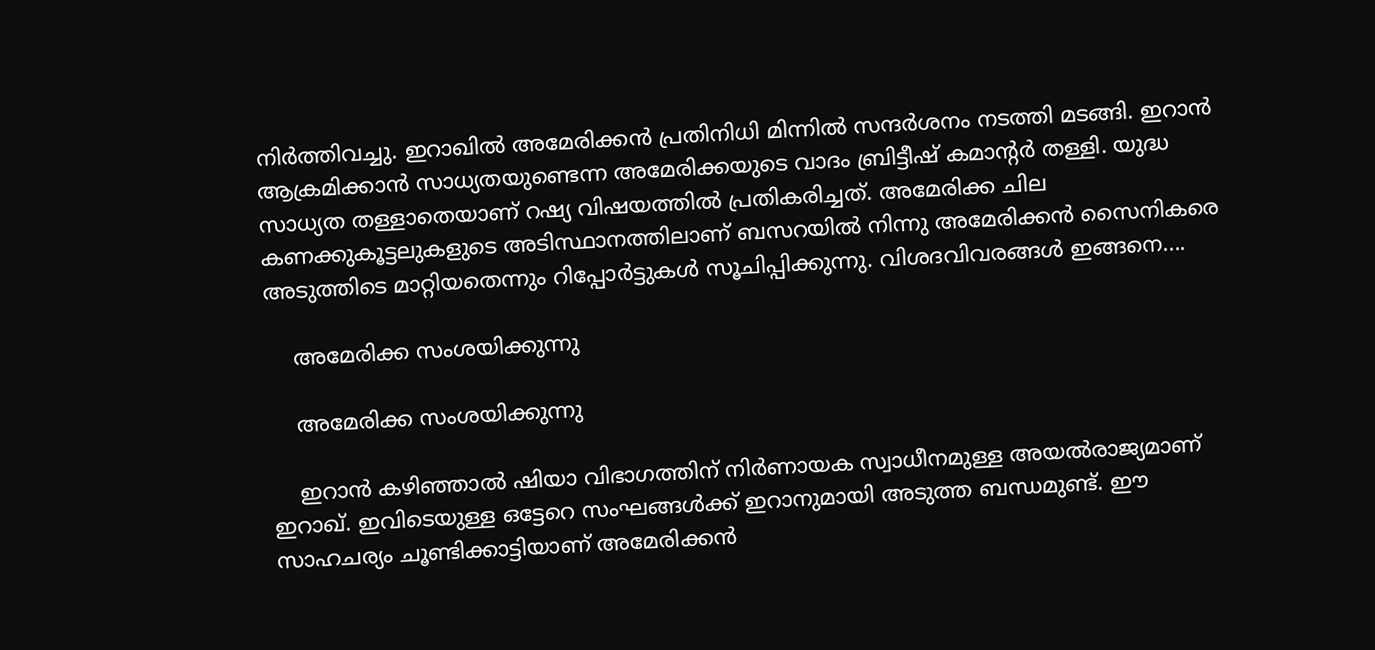നിര്‍ത്തിവച്ചു. ഇറാഖില്‍ അമേരിക്കന്‍ പ്രതിനിധി മിന്നില്‍ സന്ദര്‍ശനം നടത്തി മടങ്ങി. ഇറാന്‍ ആക്രമിക്കാന്‍ സാധ്യതയുണ്ടെന്ന അമേരിക്കയുടെ വാദം ബ്രിട്ടീഷ് കമാന്റര്‍ തള്ളി. യുദ്ധ സാധ്യത തള്ളാതെയാണ് റഷ്യ വിഷയത്തില്‍ പ്രതികരിച്ചത്. അമേരിക്ക ചില കണക്കുകൂട്ടലുകളുടെ അടിസ്ഥാനത്തിലാണ് ബസറയില്‍ നിന്നു അമേരിക്കന്‍ സൈനികരെ അടുത്തിടെ മാറ്റിയതെന്നും റിപ്പോര്‍ട്ടുകള്‍ സൂചിപ്പിക്കുന്നു. വിശദവിവരങ്ങള്‍ ഇങ്ങനെ....

    അമേരിക്ക സംശയിക്കുന്നു

    അമേരിക്ക സംശയിക്കുന്നു

    ഇറാന്‍ കഴിഞ്ഞാല്‍ ഷിയാ വിഭാഗത്തിന് നിര്‍ണായക സ്വാധീനമുള്ള അയല്‍രാജ്യമാണ് ഇറാഖ്. ഇവിടെയുള്ള ഒട്ടേറെ സംഘങ്ങള്‍ക്ക് ഇറാനുമായി അടുത്ത ബന്ധമുണ്ട്. ഈ സാഹചര്യം ചൂണ്ടിക്കാട്ടിയാണ് അമേരിക്കന്‍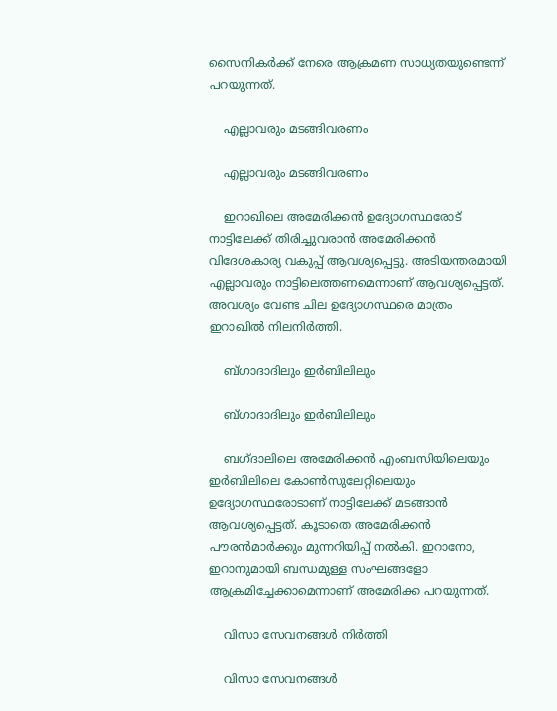സൈനികര്‍ക്ക് നേരെ ആക്രമണ സാധ്യതയുണ്ടെന്ന് പറയുന്നത്.

    എല്ലാവരും മടങ്ങിവരണം

    എല്ലാവരും മടങ്ങിവരണം

    ഇറാഖിലെ അമേരിക്കന്‍ ഉദ്യോഗസ്ഥരോട് നാട്ടിലേക്ക് തിരിച്ചുവരാന്‍ അമേരിക്കന്‍ വിദേശകാര്യ വകുപ്പ് ആവശ്യപ്പെട്ടു. അടിയന്തരമായി എല്ലാവരും നാട്ടിലെത്തണമെന്നാണ് ആവശ്യപ്പെട്ടത്. അവശ്യം വേണ്ട ചില ഉദ്യോഗസ്ഥരെ മാത്രം ഇറാഖില്‍ നിലനിര്‍ത്തി.

    ബ്ഗാദാദിലും ഇര്‍ബിലിലും

    ബ്ഗാദാദിലും ഇര്‍ബിലിലും

    ബഗ്ദാലിലെ അമേരിക്കന്‍ എംബസിയിലെയും ഇര്‍ബിലിലെ കോണ്‍സുലേറ്റിലെയും ഉദ്യോഗസ്ഥരോടാണ് നാട്ടിലേക്ക് മടങ്ങാന്‍ ആവശ്യപ്പെട്ടത്. കൂടാതെ അമേരിക്കന്‍ പൗരന്‍മാര്‍ക്കും മുന്നറിയിപ്പ് നല്‍കി. ഇറാനോ, ഇറാനുമായി ബന്ധമുള്ള സംഘങ്ങളോ ആക്രമിച്ചേക്കാമെന്നാണ് അമേരിക്ക പറയുന്നത്.

    വിസാ സേവനങ്ങള്‍ നിര്‍ത്തി

    വിസാ സേവനങ്ങള്‍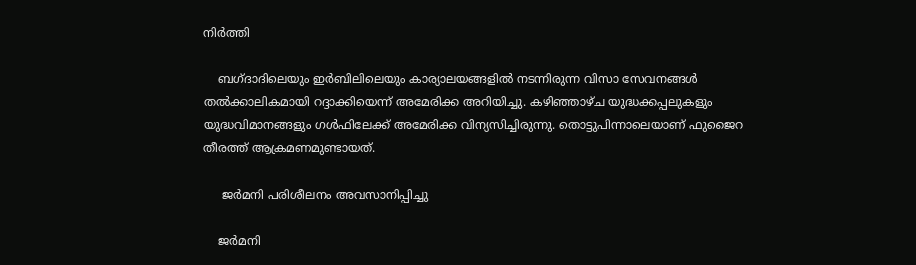നിര്‍ത്തി

    ബഗ്ദാദിലെയും ഇര്‍ബിലിലെയും കാര്യാലയങ്ങളില്‍ നടന്നിരുന്ന വിസാ സേവനങ്ങള്‍ തല്‍ക്കാലികമായി റദ്ദാക്കിയെന്ന് അമേരിക്ക അറിയിച്ചു. കഴിഞ്ഞാഴ്ച യുദ്ധക്കപ്പലുകളും യുദ്ധവിമാനങ്ങളും ഗള്‍ഫിലേക്ക് അമേരിക്ക വിന്യസിച്ചിരുന്നു. തൊട്ടുപിന്നാലെയാണ് ഫുജൈറ തീരത്ത് ആക്രമണമുണ്ടായത്.

     ജര്‍മനി പരിശീലനം അവസാനിപ്പിച്ചു

    ജര്‍മനി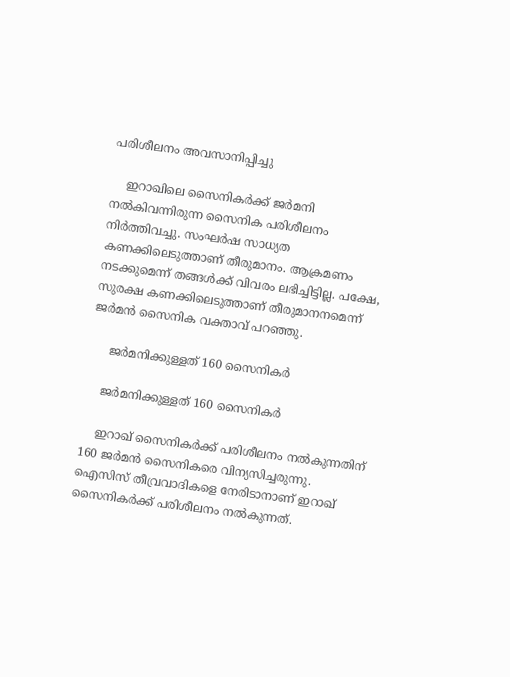പരിശീലനം അവസാനിപ്പിച്ചു

    ഇറാഖിലെ സൈനികര്‍ക്ക് ജര്‍മനി നല്‍കിവന്നിരുന്ന സൈനിക പരിശീലനം നിര്‍ത്തിവച്ചു. സംഘര്‍ഷ സാധ്യത കണക്കിലെടുത്താണ് തീരുമാനം. ആക്രമണം നടക്കുമെന്ന് തങ്ങള്‍ക്ക് വിവരം ലഭിച്ചിട്ടില്ല. പക്ഷേ, സുരക്ഷ കണക്കിലെടുത്താണ് തീരുമാനനമെന്ന് ജര്‍മന്‍ സൈനിക വക്താവ് പറഞ്ഞു.

     ജര്‍മനിക്കുള്ളത് 160 സൈനികര്‍

    ജര്‍മനിക്കുള്ളത് 160 സൈനികര്‍

    ഇറാഖ് സൈനികര്‍ക്ക് പരിശീലനം നല്‍കുന്നതിന് 160 ജര്‍മന്‍ സൈനികരെ വിന്യസിച്ചരുന്നു. ഐസിസ് തീവ്രവാദികളെ നേരിടാനാണ് ഇറാഖ് സൈനികര്‍ക്ക് പരിശീലനം നല്‍കുന്നത്.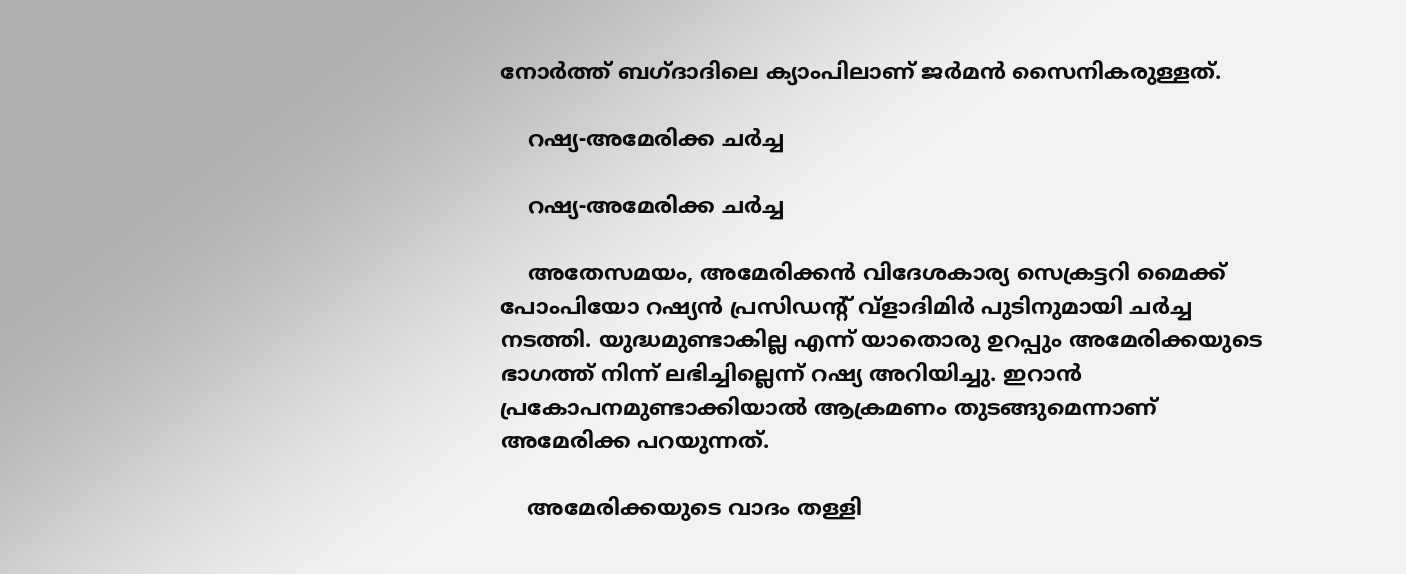നോര്‍ത്ത് ബഗ്ദാദിലെ ക്യാംപിലാണ് ജര്‍മന്‍ സൈനികരുള്ളത്.

    റഷ്യ-അമേരിക്ക ചര്‍ച്ച

    റഷ്യ-അമേരിക്ക ചര്‍ച്ച

    അതേസമയം, അമേരിക്കന്‍ വിദേശകാര്യ സെക്രട്ടറി മൈക്ക് പോംപിയോ റഷ്യന്‍ പ്രസിഡന്റ് വ്‌ളാദിമിര്‍ പുടിനുമായി ചര്‍ച്ച നടത്തി. യുദ്ധമുണ്ടാകില്ല എന്ന് യാതൊരു ഉറപ്പും അമേരിക്കയുടെ ഭാഗത്ത് നിന്ന് ലഭിച്ചില്ലെന്ന് റഷ്യ അറിയിച്ചു. ഇറാന്‍ പ്രകോപനമുണ്ടാക്കിയാല്‍ ആക്രമണം തുടങ്ങുമെന്നാണ് അമേരിക്ക പറയുന്നത്.

    അമേരിക്കയുടെ വാദം തള്ളി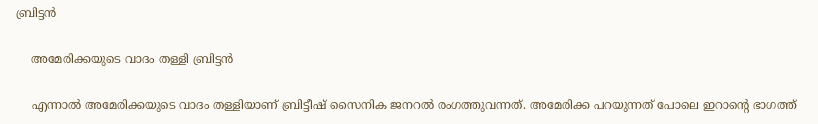ബ്രിട്ടന്‍

    അമേരിക്കയുടെ വാദം തള്ളി ബ്രിട്ടന്‍

    എന്നാല്‍ അമേരിക്കയുടെ വാദം തള്ളിയാണ് ബ്രിട്ടീഷ് സൈനിക ജനറല്‍ രംഗത്തുവന്നത്. അമേരിക്ക പറയുന്നത് പോലെ ഇറാന്റെ ഭാഗത്ത്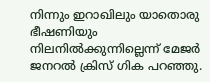നിന്നും ഇറാഖിലും യാതൊരു ഭീഷണിയും നിലനില്‍ക്കുന്നില്ലെന്ന് മേജര്‍ ജനറല്‍ ക്രിസ് ഗിക പറഞ്ഞു.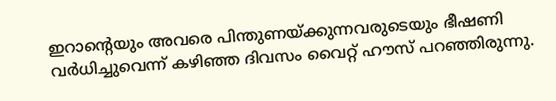ഇറാന്റെയും അവരെ പിന്തുണയ്ക്കുന്നവരുടെയും ഭീഷണി വര്‍ധിച്ചുവെന്ന് കഴിഞ്ഞ ദിവസം വൈറ്റ് ഹൗസ് പറഞ്ഞിരുന്നു.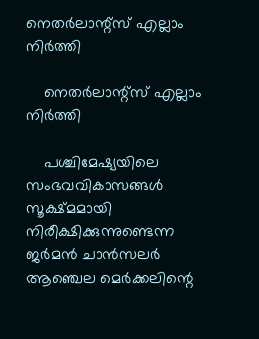നെതര്‍ലാന്റ്‌സ് എല്ലാം നിര്‍ത്തി

    നെതര്‍ലാന്റ്‌സ് എല്ലാം നിര്‍ത്തി

    പശ്ചിമേഷ്യയിലെ സംഭവവികാസങ്ങള്‍ സൂക്ഷ്മമായി നിരീക്ഷിക്കുന്നുണ്ടെന്ന ജര്‍മന്‍ ചാന്‍സലര്‍ ആഞ്ചെല മെര്‍ക്കലിന്റെ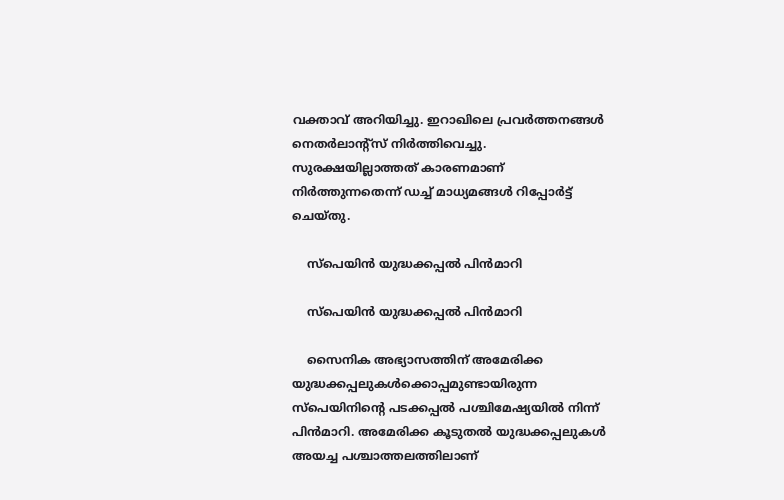വക്താവ് അറിയിച്ചു. ഇറാഖിലെ പ്രവര്‍ത്തനങ്ങള്‍ നെതര്‍ലാന്റ്‌സ് നിര്‍ത്തിവെച്ചു. സുരക്ഷയില്ലാത്തത് കാരണമാണ് നിര്‍ത്തുന്നതെന്ന് ഡച്ച് മാധ്യമങ്ങള്‍ റിപ്പോര്‍ട്ട് ചെയ്തു.

    സ്‌പെയിന്‍ യുദ്ധക്കപ്പല്‍ പിന്‍മാറി

    സ്‌പെയിന്‍ യുദ്ധക്കപ്പല്‍ പിന്‍മാറി

    സൈനിക അഭ്യാസത്തിന് അമേരിക്ക യുദ്ധക്കപ്പലുകള്‍ക്കൊപ്പമുണ്ടായിരുന്ന സ്‌പെയിനിന്റെ പടക്കപ്പല്‍ പശ്ചിമേഷ്യയില്‍ നിന്ന് പിന്‍മാറി. അമേരിക്ക കൂടുതല്‍ യുദ്ധക്കപ്പലുകള്‍ അയച്ച പശ്ചാത്തലത്തിലാണ്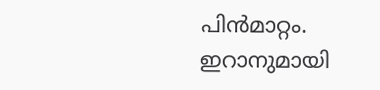പിന്‍മാറ്റം. ഇറാനുമായി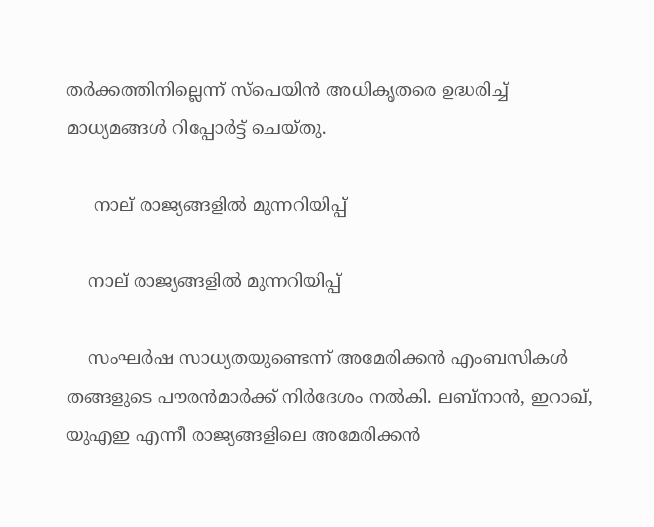തര്‍ക്കത്തിനില്ലെന്ന് സ്‌പെയിന്‍ അധികൃതരെ ഉദ്ധരിച്ച് മാധ്യമങ്ങള്‍ റിപ്പോര്‍ട്ട് ചെയ്തു.

     നാല് രാജ്യങ്ങളില്‍ മുന്നറിയിപ്പ്

    നാല് രാജ്യങ്ങളില്‍ മുന്നറിയിപ്പ്

    സംഘര്‍ഷ സാധ്യതയുണ്ടെന്ന് അമേരിക്കന്‍ എംബസികള്‍ തങ്ങളുടെ പൗരന്‍മാര്‍ക്ക് നിര്‍ദേശം നല്‍കി. ലബ്‌നാന്‍, ഇറാഖ്, യുഎഇ എന്നീ രാജ്യങ്ങളിലെ അമേരിക്കന്‍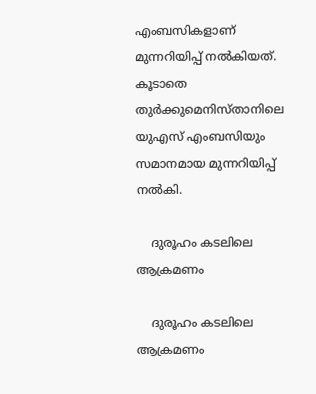എംബസികളാണ് മുന്നറിയിപ്പ് നല്‍കിയത്. കൂടാതെ തുര്‍ക്കുമെനിസ്താനിലെ യുഎസ് എംബസിയും സമാനമായ മുന്നറിയിപ്പ് നല്‍കി.

    ദുരൂഹം കടലിലെ ആക്രമണം

    ദുരൂഹം കടലിലെ ആക്രമണം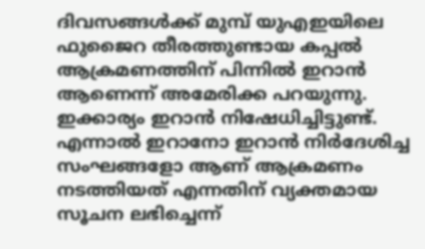ദിവസങ്ങള്‍ക്ക് മുമ്പ് യുഎഇയിലെ ഫുജൈറ തീരത്തുണ്ടായ കപ്പല്‍ ആക്രമണത്തിന് പിന്നില്‍ ഇറാന്‍ ആണെന്ന് അമേരിക്ക പറയുന്നു. ഇക്കാര്യം ഇറാന്‍ നിഷേധിച്ചിട്ടുണ്ട്. എന്നാല്‍ ഇറാനോ ഇറാന്‍ നിര്‍ദേശിച്ച സംഘങ്ങളോ ആണ് ആക്രമണം നടത്തിയത് എന്നതിന് വ്യക്തമായ സൂചന ലഭിച്ചെന്ന്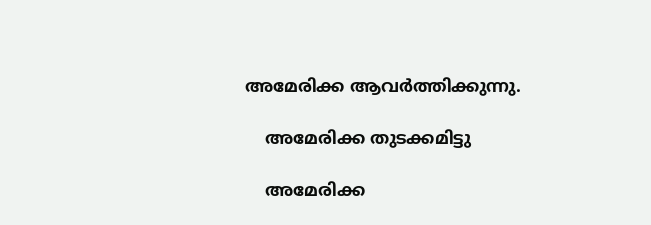അമേരിക്ക ആവര്‍ത്തിക്കുന്നു.

    അമേരിക്ക തുടക്കമിട്ടു

    അമേരിക്ക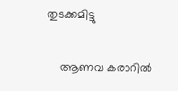തുടക്കമിട്ടു

    ആണവ കരാറില്‍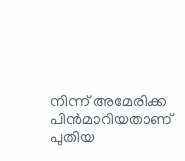നിന്ന് അമേരിക്ക പിന്‍മാറിയതാണ് പുതിയ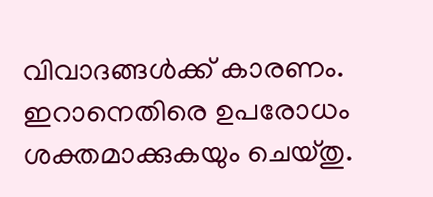വിവാദങ്ങള്‍ക്ക് കാരണം. ഇറാനെതിരെ ഉപരോധം ശക്തമാക്കുകയും ചെയ്തു.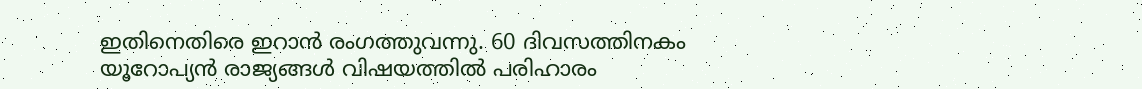ഇതിനെതിരെ ഇറാന്‍ രംഗത്തുവന്നു. 60 ദിവസത്തിനകം യൂറോപ്യന്‍ രാജ്യങ്ങള്‍ വിഷയത്തില്‍ പരിഹാരം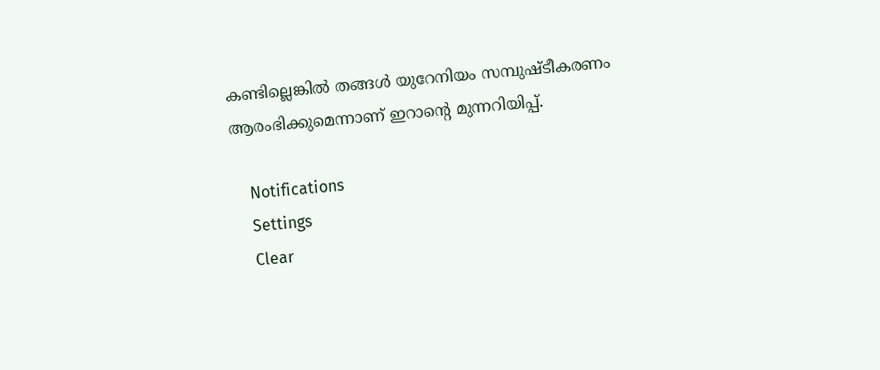കണ്ടില്ലെങ്കില്‍ തങ്ങള്‍ യുറേനിയം സമ്പുഷ്ടീകരണം ആരംഭിക്കുമെന്നാണ് ഇറാന്റെ മുന്നറിയിപ്പ്.

    Notifications
    Settings
    Clear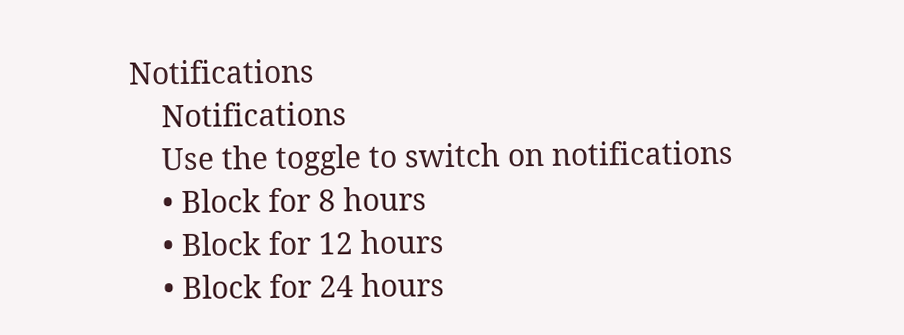Notifications
    Notifications
    Use the toggle to switch on notifications
    • Block for 8 hours
    • Block for 12 hours
    • Block for 24 hours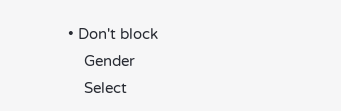• Don't block
    Gender
    Select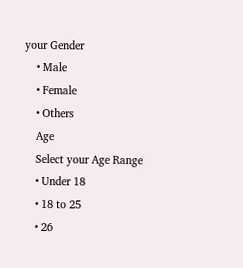your Gender
    • Male
    • Female
    • Others
    Age
    Select your Age Range
    • Under 18
    • 18 to 25
    • 26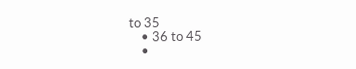to 35
    • 36 to 45
    •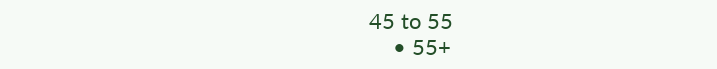45 to 55
    • 55+